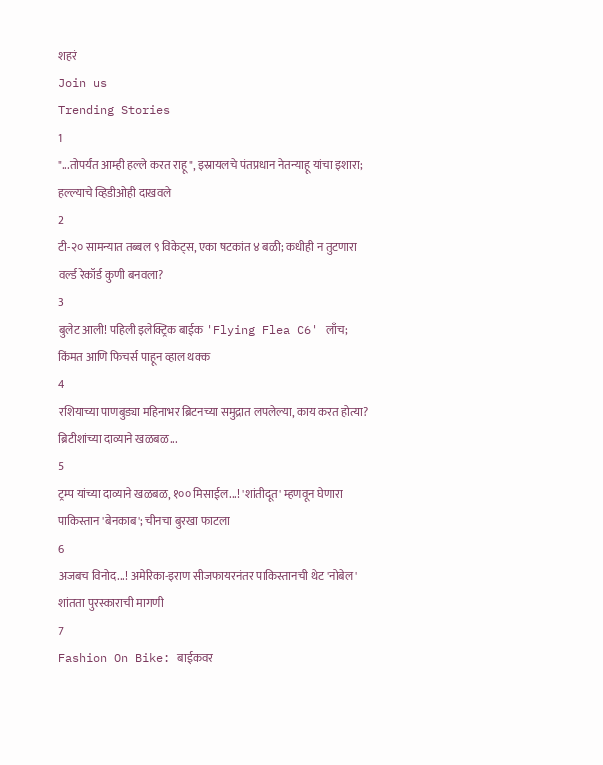शहरं
Join us
Trending Stories
1
"...तोपर्यंत आम्ही हल्ले करत राहू", इस्रायलचे पंतप्रधान नेतन्याहू यांचा इशारा; हल्ल्याचे व्हिडीओही दाखवले
2
टी-२० सामन्यात तब्बल ९ विकेट्स, एका षटकांत ४ बळी; कधीही न तुटणारा वर्ल्ड रेकॉर्ड कुणी बनवला?
3
बुलेट आली! पहिली इलेक्ट्रिक बाईक 'Flying Flea C6' लाँच; किंमत आणि फिचर्स पाहून व्हाल थक्क
4
रशियाच्या पाणबुड्या महिनाभर ब्रिटनच्या समुद्रात लपलेल्या, काय करत होत्या? ब्रिटीशांच्या दाव्याने खळबळ...
5
ट्रम्प यांच्या दाव्याने खळबळ, १०० मिसाईल...! 'शांतीदूत' म्हणवून घेणारा पाकिस्तान 'बेनकाब'; चीनचा बुरखा फाटला
6
अजबच विनोद...! अमेरिका-इराण सीजफायरनंतर पाकिस्तानची थेट 'नोबेल' शांतता पुरस्काराची मागणी
7
Fashion On Bike: बाईकवर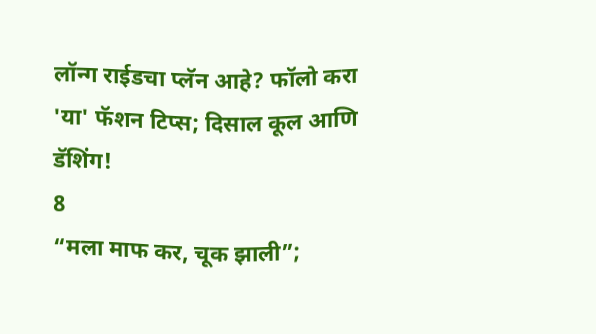लॉन्ग राईडचा प्लॅन आहे? फॉलो करा 'या' फॅशन टिप्स; दिसाल कूल आणि डॅशिंग!
8
“मला माफ कर, चूक झाली”;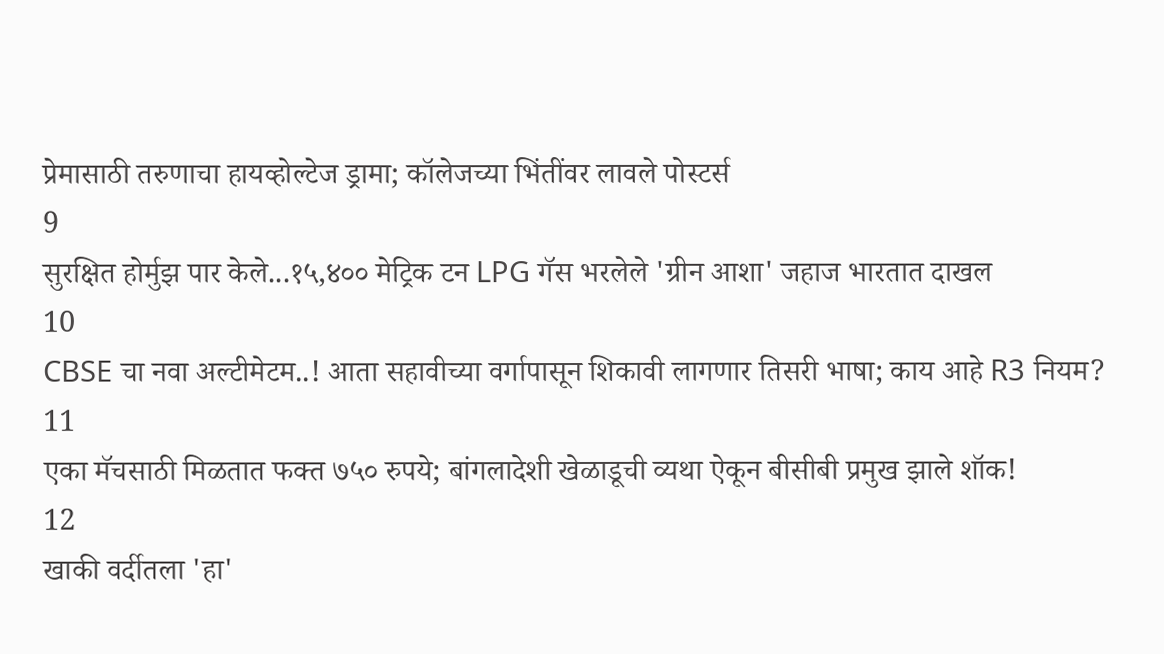प्रेमासाठी तरुणाचा हायव्होल्टेज ड्रामा; कॉलेजच्या भिंतींवर लावले पोस्टर्स
9
सुरक्षित होर्मुझ पार केले...१५,४०० मेट्रिक टन LPG गॅस भरलेले 'ग्रीन आशा' जहाज भारतात दाखल
10
CBSE चा नवा अल्टीमेटम..! आता सहावीच्या वर्गापासून शिकावी लागणार तिसरी भाषा; काय आहे R3 नियम?
11
एका मॅचसाठी मिळतात फक्त ७५० रुपये; बांगलादेशी खेळाडूची व्यथा ऐकून बीसीबी प्रमुख झाले शॉक!
12
खाकी वर्दीतला 'हा'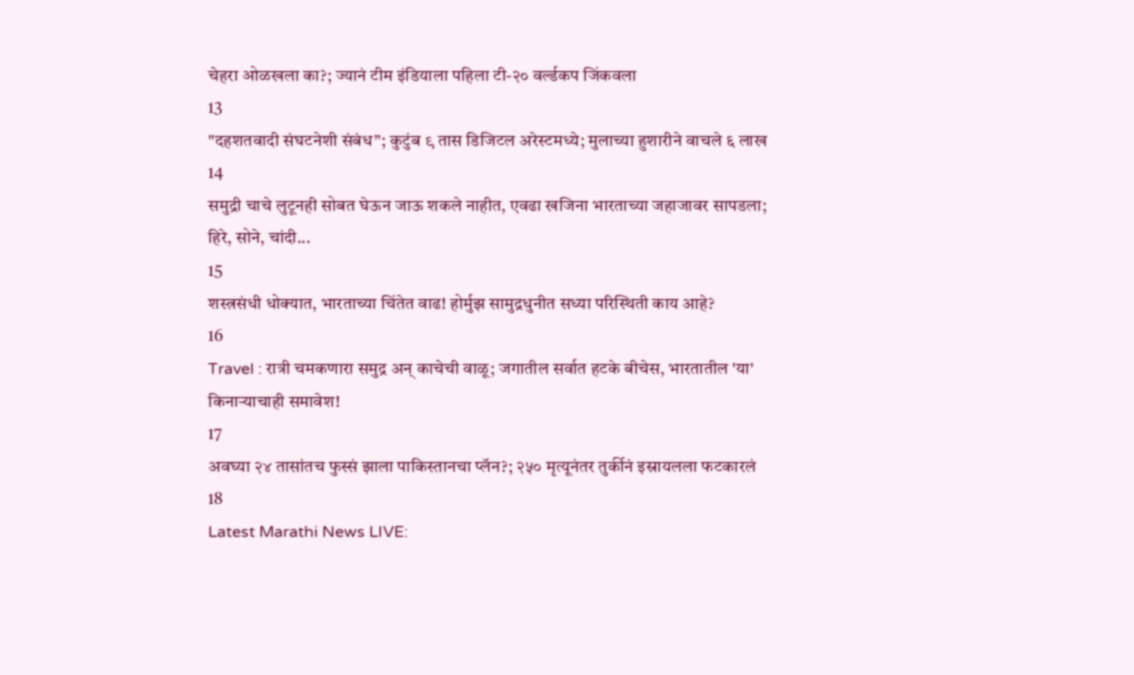चेहरा ओळखला का?; ज्यानं टीम इंडियाला पहिला टी-२० वर्ल्डकप जिंकवला
13
"दहशतवादी संघटनेशी संबंध”; कुटुंब ९ तास डिजिटल अरेस्टमध्ये; मुलाच्या हुशारीने वाचले ६ लाख
14
समुद्री चाचे लुटूनही सोबत घेऊन जाऊ शकले नाहीत, एवढा खजिना भारताच्या जहाजावर सापडला; हिरे, सोने, चांदी...
15
शस्त्रसंधी धोक्यात, भारताच्या चिंतेत वाढ! होर्मुझ सामुद्रधुनीत सध्या परिस्थिती काय आहे?
16
Travel : रात्री चमकणारा समुद्र अन् काचेची वाळू; जगातील सर्वात हटके बीचेस, भारतातील 'या' किनाऱ्याचाही समावेश!
17
अवघ्या २४ तासांतच फुस्सं झाला पाकिस्तानचा प्लॅन?; २५० मृत्यूनंतर तुर्कीनं इस्रायलला फटकारलं
18
Latest Marathi News LIVE: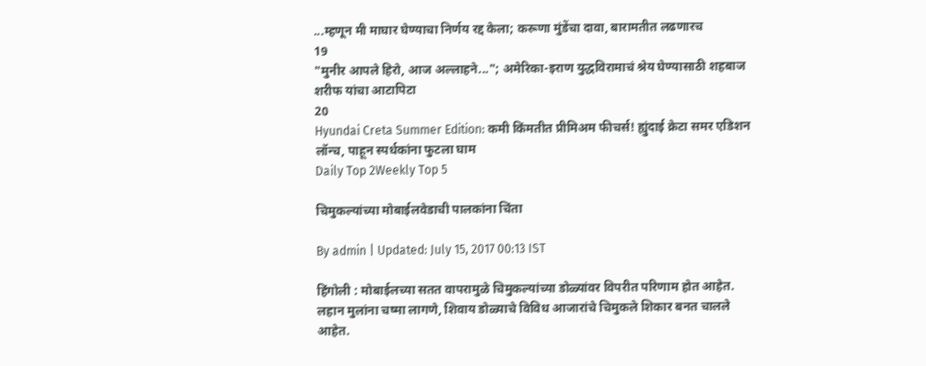...म्हणून मी माघार घेण्याचा निर्णय रद्द केला; करूणा मुंडेंचा दावा, बारामतीत लढणारच
19
"मुनीर आपले हिरो, आज अल्लाहने..."; अमेरिका-इराण युद्धविरामाचं श्रेय घेण्यासाठी शहबाज शरीफ यांचा आटापिटा
20
Hyundai Creta Summer Edition: कमी किंमतीत प्रीमिअम फीचर्स! ह्युंदाई क्रेटा समर एडिशन लॉन्च, पाहून स्पर्धकांना फुटला घाम
Daily Top 2Weekly Top 5

चिमुकल्यांच्या मोबाईलवेडाची पालकांना चिंता

By admin | Updated: July 15, 2017 00:13 IST

हिंगोली : मोबाईलच्या सतत वापरामुळे चिमुकल्यांच्या डोळ्यांवर विपरीत परिणाम होत आहेत. लहान मुलांना चष्मा लागणे, शिवाय डोळ्याचे विविध आजारांचे चिमुकले शिकार बनत चालले आहेत.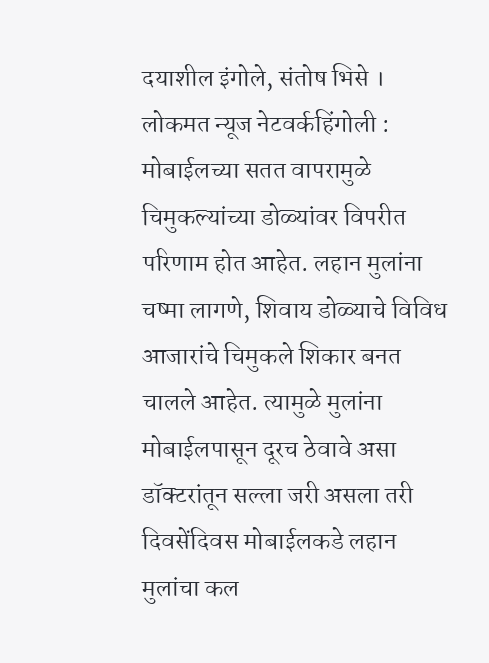दयाशील इंगोले, संतोष भिसे । लोकमत न्यूज नेटवर्कहिंगोली : मोबाईलच्या सतत वापरामुळे चिमुकल्यांच्या डोळ्यांवर विपरीत परिणाम होत आहेत. लहान मुलांना चष्मा लागणे, शिवाय डोळ्याचे विविध आजारांचे चिमुकले शिकार बनत चालले आहेत. त्यामुळे मुलांना मोबाईलपासून दूरच ठेवावे असा डॉक्टरांतून सल्ला जरी असला तरी दिवसेंदिवस मोबाईलकडे लहान मुलांचा कल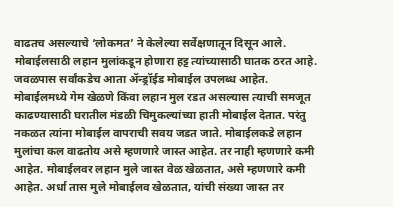वाढतच असल्याचे ‘लोकमत’ ने केलेल्या सर्वेक्षणातून दिसून आले. मोबाईलसाठी लहान मुलांकडून होणारा हट्ट त्यांच्यासाठी घातक ठरत आहे. जवळपास सर्वांकडेच आता अ‍ॅन्ड्रॉईड मोबाईल उपलब्ध आहेत. मोबाईलमध्ये गेम खेळणे किंवा लहान मुल रडत असल्यास त्याची समजूत काढण्यासाठी घरातील मंडळी चिमुकल्यांच्या हाती मोबाईल देतात. परंतु नकळत त्यांना मोबाईल वापराची सवय जडत जाते. मोबाईलकडे लहान मुलांचा कल वाढतोय असे म्हणणारे जास्त आहेत. तर नाही म्हणणारे कमी आहेत. मोबाईलवर लहान मुले जास्त वेळ खेळतात, असे म्हणणारे कमी आहेत. अर्धा तास मुले मोबाईलव खेळतात, यांची संख्या जास्त तर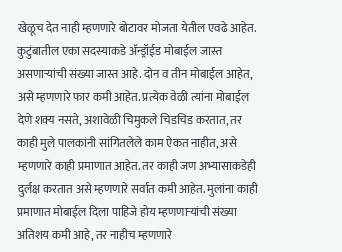खेळूच देत नाही म्हणणारे बोटावर मोजता येतील एवढे आहेत. कुटुंबातील एका सदस्याकडे अ‍ॅन्ड्रॉईड मोबाईल जास्त असणाऱ्यांची संख्या जास्त आहे. दोन व तीन मोबाईल आहेत, असे म्हणणारे फार कमी आहेत. प्रत्येक वेळी त्यांना मोबाईल देणे शक्य नसते, अशावेळी चिमुकले चिडचिड करतात, तर काही मुले पालकांनी सांगितलेले काम ऐकत नाहीत, असे म्हणणारे काही प्रमाणात आहेत. तर काही जण अभ्यासाकडेही दुर्लक्ष करतात असे म्हणणारे सर्वात कमी आहेत. मुलांना काही प्रमाणात मोबाईल दिला पाहिजे होय म्हणणाऱ्यांची संख्या अतिशय कमी आहे, तर नाहीच म्हणणारे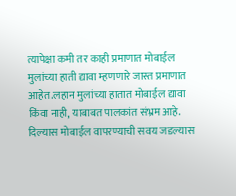त्यापेक्षा कमी तर काही प्रमाणात मोबाईल मुलांच्या हाती द्यावा म्हणणारे जास्त प्रमाणात आहेत.लहान मुलांच्या हातात मोबाईल द्यावा किंवा नाही, याबाबत पालकांत संभ्रम आहे. दिल्यास मोबाईल वापरण्याची सवय जडल्यास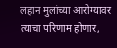लहान मुलांच्या आरोग्यावर त्याचा परिणाम होणार,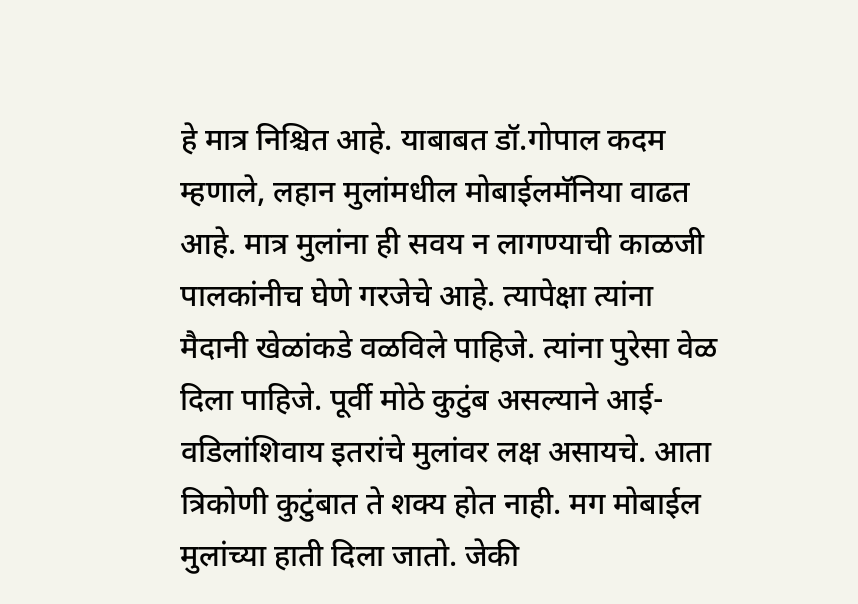हे मात्र निश्चित आहे. याबाबत डॉ.गोपाल कदम म्हणाले, लहान मुलांमधील मोबाईलमॅनिया वाढत आहे. मात्र मुलांना ही सवय न लागण्याची काळजी पालकांनीच घेणे गरजेचे आहे. त्यापेक्षा त्यांना मैदानी खेळांकडे वळविले पाहिजे. त्यांना पुरेसा वेळ दिला पाहिजे. पूर्वी मोठे कुटुंब असल्याने आई-वडिलांशिवाय इतरांचे मुलांवर लक्ष असायचे. आता त्रिकोणी कुटुंबात ते शक्य होत नाही. मग मोबाईल मुलांच्या हाती दिला जातो. जेकी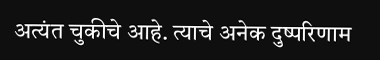अत्यंत चुकीचे आहे. त्याचे अनेक दुष्परिणाम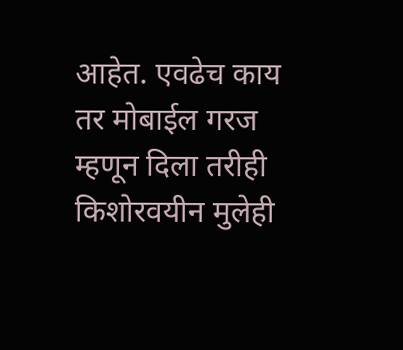आहेत. एवढेच काय तर मोबाईल गरज म्हणून दिला तरीही किशोरवयीन मुलेही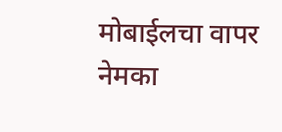मोबाईलचा वापर नेमका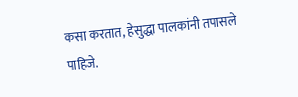कसा करतात, हेसुद्धा पालकांनी तपासले पाहिजे.